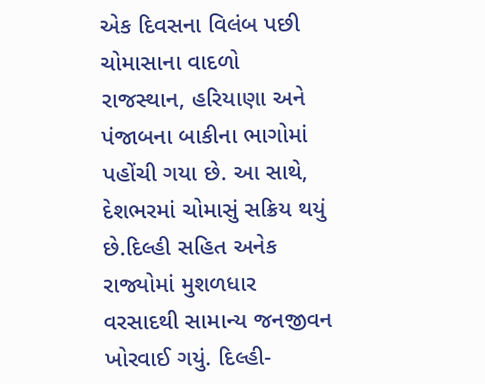એક દિવસના વિલંબ પછી ચોમાસાના વાદળો રાજસ્થાન, હરિયાણા અને પંજાબના બાકીના ભાગોમાં પહોંચી ગયા છે. આ સાથે, દેશભરમાં ચોમાસું સક્રિય થયું છે.દિલ્હી સહિત અનેક રાજ્યોમાં મુશળધાર વરસાદથી સામાન્ય જનજીવન ખોરવાઈ ગયું. દિલ્હી-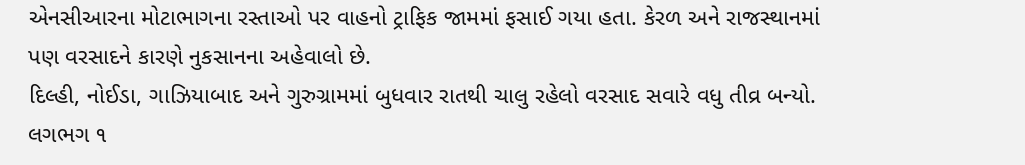એનસીઆરના મોટાભાગના રસ્તાઓ પર વાહનો ટ્રાફિક જામમાં ફસાઈ ગયા હતા. કેરળ અને રાજસ્થાનમાં પણ વરસાદને કારણે નુકસાનના અહેવાલો છે.
દિલ્હી, નોઈડા, ગાઝિયાબાદ અને ગુરુગ્રામમાં બુધવાર રાતથી ચાલુ રહેલો વરસાદ સવારે વધુ તીવ્ર બન્યો. લગભગ ૧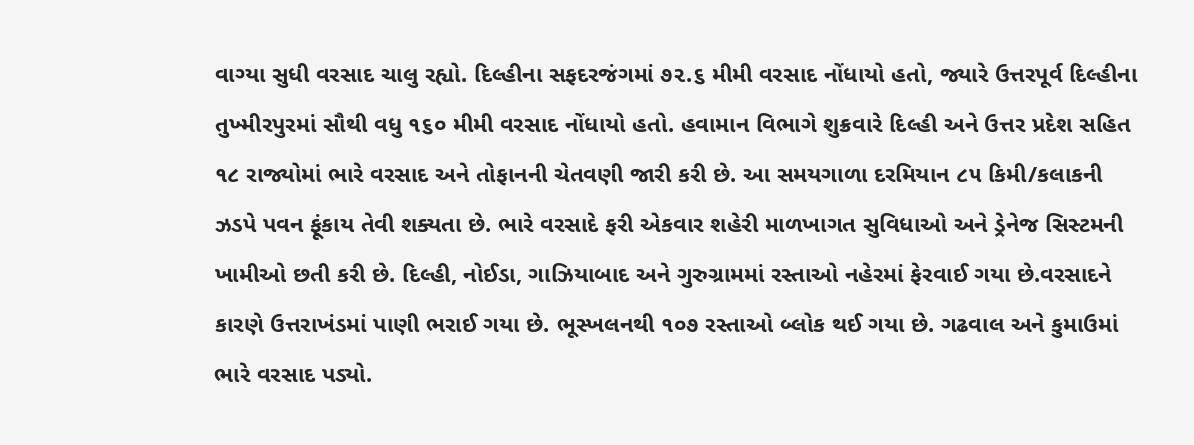વાગ્યા સુધી વરસાદ ચાલુ રહ્યો. દિલ્હીના સફદરજંગમાં ૭૨.૬ મીમી વરસાદ નોંધાયો હતો, જ્યારે ઉત્તરપૂર્વ દિલ્હીના તુખ્મીરપુરમાં સૌથી વધુ ૧૬૦ મીમી વરસાદ નોંધાયો હતો. હવામાન વિભાગે શુક્રવારે દિલ્હી અને ઉત્તર પ્રદેશ સહિત ૧૮ રાજ્યોમાં ભારે વરસાદ અને તોફાનની ચેતવણી જારી કરી છે. આ સમયગાળા દરમિયાન ૮૫ કિમી/કલાકની ઝડપે પવન ફૂંકાય તેવી શક્યતા છે. ભારે વરસાદે ફરી એકવાર શહેરી માળખાગત સુવિધાઓ અને ડ્રેનેજ સિસ્ટમની ખામીઓ છતી કરી છે. દિલ્હી, નોઈડા, ગાઝિયાબાદ અને ગુરુગ્રામમાં રસ્તાઓ નહેરમાં ફેરવાઈ ગયા છે.વરસાદને કારણે ઉત્તરાખંડમાં પાણી ભરાઈ ગયા છે. ભૂસ્ખલનથી ૧૦૭ રસ્તાઓ બ્લોક થઈ ગયા છે. ગઢવાલ અને કુમાઉમાં ભારે વરસાદ પડ્યો.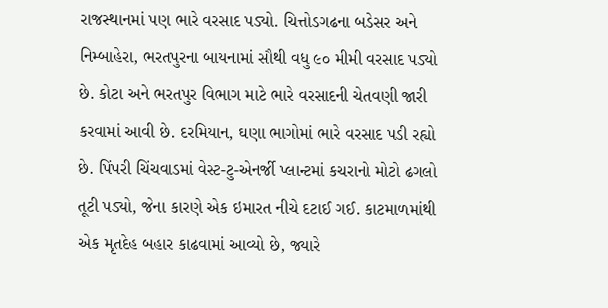રાજસ્થાનમાં પણ ભારે વરસાદ પડ્યો. ચિત્તોડગઢના બડેસર અને નિમ્બાહેરા, ભરતપુરના બાયનામાં સૌથી વધુ ૯૦ મીમી વરસાદ પડ્યો છે. કોટા અને ભરતપુર વિભાગ માટે ભારે વરસાદની ચેતવણી જારી કરવામાં આવી છે. દરમિયાન, ઘણા ભાગોમાં ભારે વરસાદ પડી રહ્યો છે. પિંપરી ચિંચવાડમાં વેસ્ટ-ટુ-એનર્જી પ્લાન્ટમાં કચરાનો મોટો ઢગલો તૂટી પડ્યો, જેના કારણે એક ઇમારત નીચે દટાઈ ગઈ. કાટમાળમાંથી એક મૃતદેહ બહાર કાઢવામાં આવ્યો છે, જ્યારે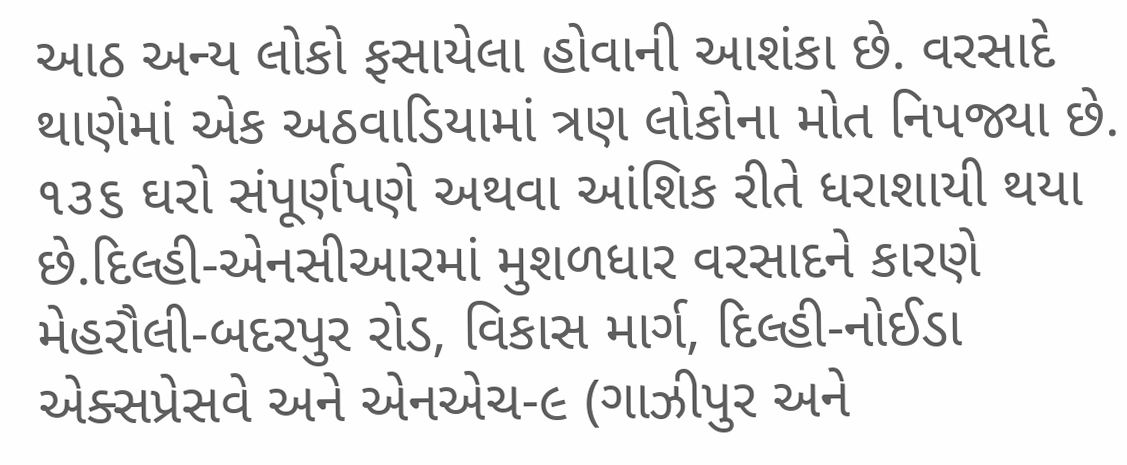આઠ અન્ય લોકો ફસાયેલા હોવાની આશંકા છે. વરસાદે થાણેમાં એક અઠવાડિયામાં ત્રણ લોકોના મોત નિપજ્યા છે. ૧૩૬ ઘરો સંપૂર્ણપણે અથવા આંશિક રીતે ધરાશાયી થયા છે.દિલ્હી-એનસીઆરમાં મુશળધાર વરસાદને કારણે મેહરૌલી-બદરપુર રોડ, વિકાસ માર્ગ, દિલ્હી-નોઈડા એક્સપ્રેસવે અને એનએચ-૯ (ગાઝીપુર અને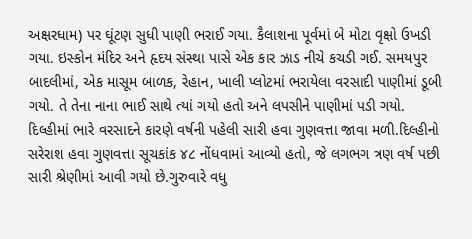અક્ષરધામ) પર ઘૂંટણ સુધી પાણી ભરાઈ ગયા. કૈલાશના પૂર્વમાં બે મોટા વૃક્ષો ઉખડી ગયા. ઇસ્કોન મંદિર અને હૃદય સંસ્થા પાસે એક કાર ઝાડ નીચે કચડી ગઈ. સમયપુર બાદલીમાં, એક માસૂમ બાળક, રેહાન, ખાલી પ્લોટમાં ભરાયેલા વરસાદી પાણીમાં ડૂબી ગયો. તે તેના નાના ભાઈ સાથે ત્યાં ગયો હતો અને લપસીને પાણીમાં પડી ગયો.
દિલ્હીમાં ભારે વરસાદને કારણે વર્ષની પહેલી સારી હવા ગુણવત્તા જાવા મળી.દિલ્હીનો સરેરાશ હવા ગુણવત્તા સૂચકાંક ૪૮ નોંધવામાં આવ્યો હતો, જે લગભગ ત્રણ વર્ષ પછી સારી શ્રેણીમાં આવી ગયો છે.ગુરુવારે વધુ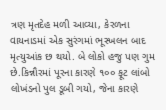ત્રણ મૃતદેહ મળી આવ્યા, કેરળના વાયનાડમાં એક સુરંગમાં ભૂસ્ખલન બાદ મૃત્યુઆંક છ થયો. બે લોકો હજુ પણ ગુમ છે.કિન્નૌરમાં પૂરના કારણે ૧૦૦ ફૂટ લાંબો લોખંડનો પુલ ડૂબી ગયો, જેના કારણે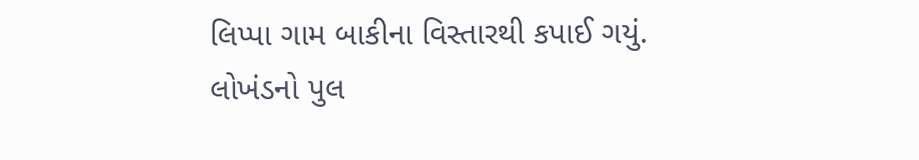લિપ્પા ગામ બાકીના વિસ્તારથી કપાઈ ગયું. લોખંડનો પુલ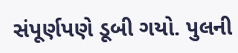સંપૂર્ણપણે ડૂબી ગયો. પુલની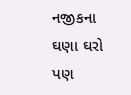નજીકના ઘણા ઘરો પણ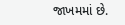જાખમમાં છે.